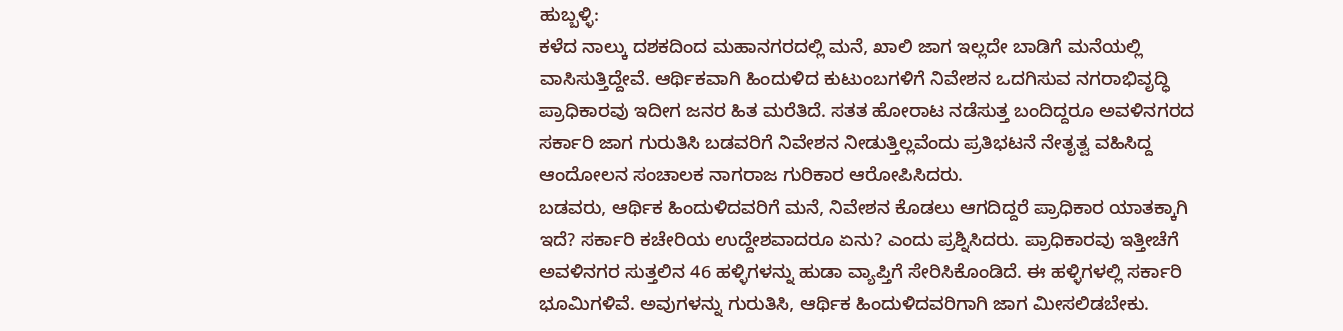ಹುಬ್ಬಳ್ಳಿ:
ಕಳೆದ ನಾಲ್ಕು ದಶಕದಿಂದ ಮಹಾನಗರದಲ್ಲಿ ಮನೆ, ಖಾಲಿ ಜಾಗ ಇಲ್ಲದೇ ಬಾಡಿಗೆ ಮನೆಯಲ್ಲಿ ವಾಸಿಸುತ್ತಿದ್ದೇವೆ. ಆರ್ಥಿಕವಾಗಿ ಹಿಂದುಳಿದ ಕುಟುಂಬಗಳಿಗೆ ನಿವೇಶನ ಒದಗಿಸುವ ನಗರಾಭಿವೃದ್ಧಿ ಪ್ರಾಧಿಕಾರವು ಇದೀಗ ಜನರ ಹಿತ ಮರೆತಿದೆ. ಸತತ ಹೋರಾಟ ನಡೆಸುತ್ತ ಬಂದಿದ್ದರೂ ಅವಳಿನಗರದ ಸರ್ಕಾರಿ ಜಾಗ ಗುರುತಿಸಿ ಬಡವರಿಗೆ ನಿವೇಶನ ನೀಡುತ್ತಿಲ್ಲವೆಂದು ಪ್ರತಿಭಟನೆ ನೇತೃತ್ವ ವಹಿಸಿದ್ದ ಆಂದೋಲನ ಸಂಚಾಲಕ ನಾಗರಾಜ ಗುರಿಕಾರ ಆರೋಪಿಸಿದರು.
ಬಡವರು, ಆರ್ಥಿಕ ಹಿಂದುಳಿದವರಿಗೆ ಮನೆ, ನಿವೇಶನ ಕೊಡಲು ಆಗದಿದ್ದರೆ ಪ್ರಾಧಿಕಾರ ಯಾತಕ್ಕಾಗಿ ಇದೆ? ಸರ್ಕಾರಿ ಕಚೇರಿಯ ಉದ್ದೇಶವಾದರೂ ಏನು? ಎಂದು ಪ್ರಶ್ನಿಸಿದರು. ಪ್ರಾಧಿಕಾರವು ಇತ್ತೀಚೆಗೆ ಅವಳಿನಗರ ಸುತ್ತಲಿನ 46 ಹಳ್ಳಿಗಳನ್ನು ಹುಡಾ ವ್ಯಾಪ್ತಿಗೆ ಸೇರಿಸಿಕೊಂಡಿದೆ. ಈ ಹಳ್ಳಿಗಳಲ್ಲಿ ಸರ್ಕಾರಿ ಭೂಮಿಗಳಿವೆ. ಅವುಗಳನ್ನು ಗುರುತಿಸಿ, ಆರ್ಥಿಕ ಹಿಂದುಳಿದವರಿಗಾಗಿ ಜಾಗ ಮೀಸಲಿಡಬೇಕು.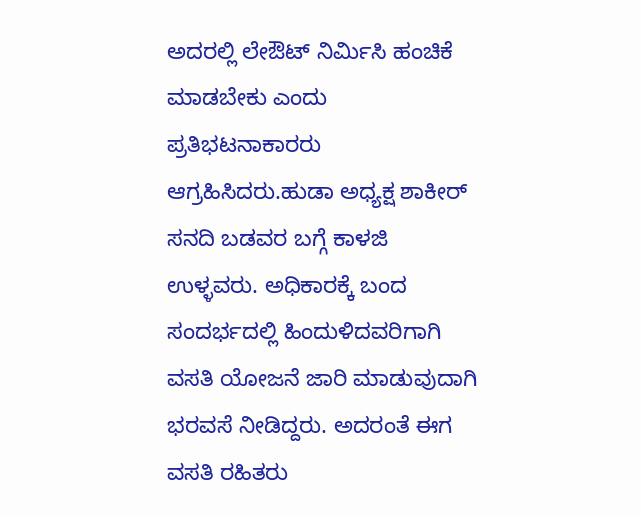ಅದರಲ್ಲಿ ಲೇಔಟ್ ನಿರ್ಮಿಸಿ ಹಂಚಿಕೆ ಮಾಡಬೇಕು ಎಂದು ಪ್ರತಿಭಟನಾಕಾರರು ಆಗ್ರಹಿಸಿದರು.ಹುಡಾ ಅಧ್ಯಕ್ಷ ಶಾಕೀರ್ ಸನದಿ ಬಡವರ ಬಗ್ಗೆ ಕಾಳಜಿ ಉಳ್ಳವರು. ಅಧಿಕಾರಕ್ಕೆ ಬಂದ ಸಂದರ್ಭದಲ್ಲಿ ಹಿಂದುಳಿದವರಿಗಾಗಿ ವಸತಿ ಯೋಜನೆ ಜಾರಿ ಮಾಡುವುದಾಗಿ ಭರವಸೆ ನೀಡಿದ್ದರು. ಅದರಂತೆ ಈಗ ವಸತಿ ರಹಿತರು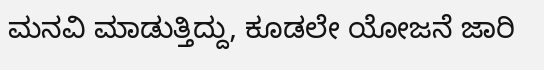ಮನವಿ ಮಾಡುತ್ತಿದ್ದು, ಕೂಡಲೇ ಯೋಜನೆ ಜಾರಿ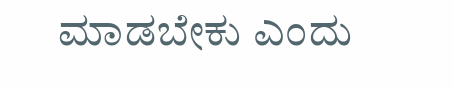ಮಾಡಬೇಕು ಎಂದು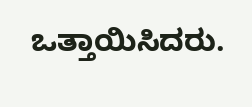ಒತ್ತಾಯಿಸಿದರು.